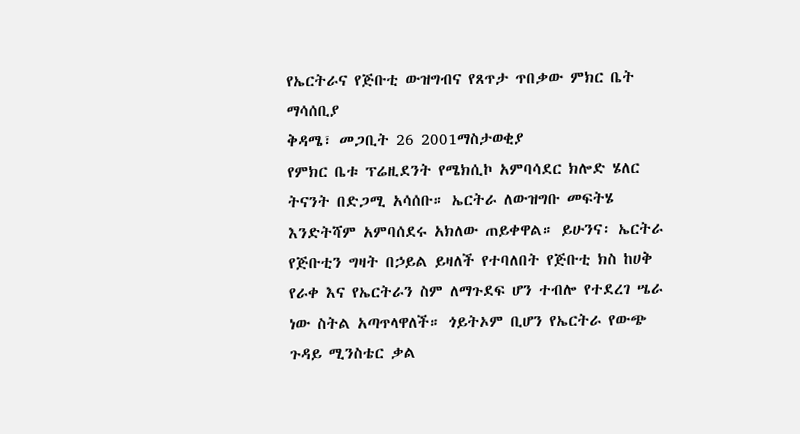የኤርትራና የጅቡቲ ውዝግብና የጸጥታ ጥበቃው ምክር ቤት ማሳሰቢያ
ቅዳሜ፣ መጋቢት 26 2001ማስታወቂያ
የምክር ቤቱ ፕሬዚደንት የሜክሲኮ አምባሳደር ክሎድ ሄለር ትናንት በድጋሚ አሳሰቡ። ኤርትራ ለውዝግቡ መፍትሄ እንድትሻም አምባሰደሩ አክለው ጠይቀዋል። ይሁንና፡ ኤርትራ የጅቡቲን ግዛት በኃይል ይዛለች የተባለበት የጅቡቲ ክስ ከሀቅ የራቀ እና የኤርትራን ስም ለማጉደፍ ሆን ተብሎ የተደረገ ሤራ ነው ስትል አጣጥላዋለች። ጎይትኦም ቢሆን የኤርትራ የውጭ ጉዳይ ሚንስቴር ቃል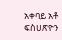አቀባይ አቶ ፍስሀጽዮን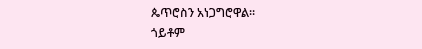ጴጥሮስን አነጋግሮዋል።
ጎይቶም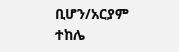ቢሆን/አርያም ተከሌ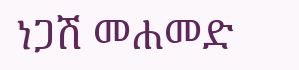ነጋሽ መሐመድ